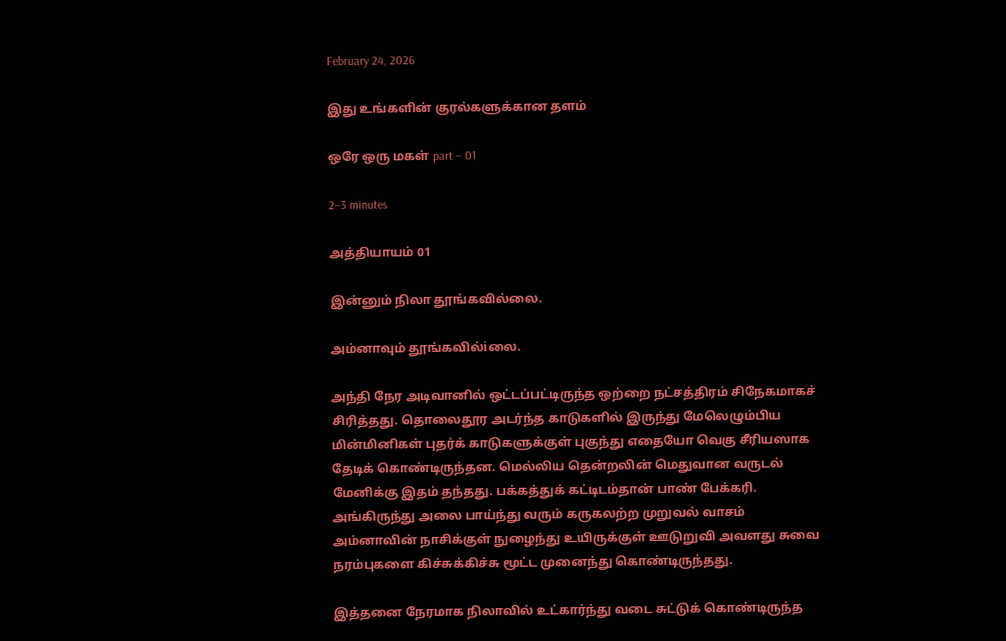February 24, 2026

இது உங்களின் குரல்களுக்கான தளம்

ஒரே ஒரு மகள் part – 01

2–3 minutes

அத்தியாயம் 01

இன்னும் நிலா தூங்கவில்லை.

அம்னாவும் தூங்கவில்iலை.

அந்தி நேர அடிவானில் ஒட்டப்பட்டிருந்த ஒற்றை நட்சத்திரம் சிநேகமாகச் சிரித்தது. தொலைதூர அடர்ந்த காடுகளில் இருந்து மேலெழும்பிய மின்மினிகள் புதர்க் காடுகளுக்குள் புகுந்து எதையோ வெகு சீரியஸாக தேடிக் கொண்டிருந்தன. மெல்லிய தென்றலின் மெதுவான வருடல் மேனிக்கு இதம் தந்தது. பக்கத்துக் கட்டிடம்தான் பாண் பேக்கரி. அங்கிருந்து அலை பாய்ந்து வரும் கருகலற்ற முறுவல் வாசம் அம்னாவின் நாசிக்குள் நுழைந்து உயிருக்குள் ஊடுறுவி அவளது சுவை நரம்புகளை கிச்சுக்கிச்சு மூட்ட முனைந்து கொண்டிருந்தது.

இத்தனை நேரமாக நிலாவில் உட்கார்ந்து வடை சுட்டுக் கொண்டிருந்த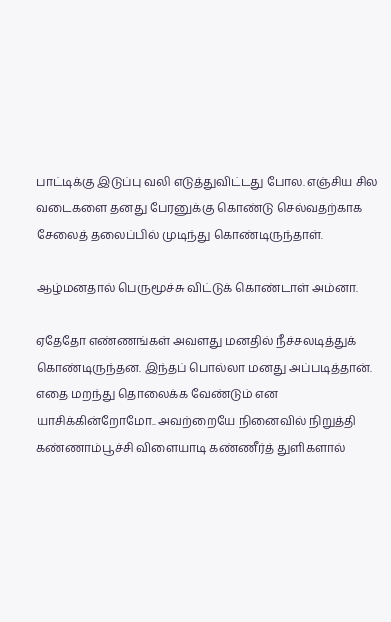பாட்டிக்கு இடுப்பு வலி எடுத்துவிட்டது போல. எஞ்சிய சில வடைகளை தனது பேரனுக்கு கொண்டு செல்வதற்காக சேலைத் தலைப்பில் முடிந்து கொண்டிருந்தாள்.

ஆழ்மனதால் பெருமூச்சு விட்டுக் கொண்டாள் அம்னா.

ஏதேதோ எண்ணங்கள் அவளது மனதில் நீச்சலடித்துக் கொண்டிருந்தன. இந்தப் பொல்லா மனது அப்படித்தான். எதை மறந்து தொலைக்க வேண்டும் என யாசிக்கின்றோமோ.. அவற்றையே நினைவில் நிறுத்தி கண்ணாம்பூச்சி விளையாடி கண்ணீர்த் துளிகளால்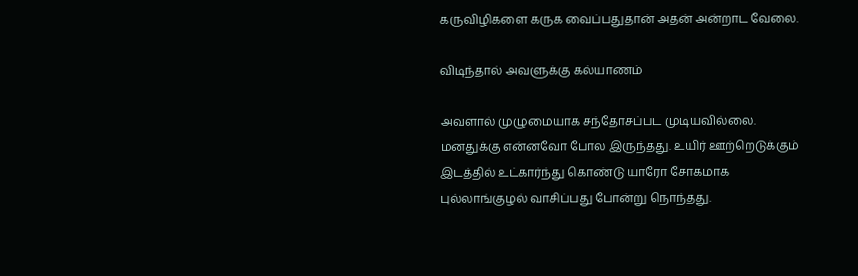கருவிழிகளை கருக வைப்பதுதான் அதன் அன்றாட வேலை.

விடிந்தால் அவளுக்கு கல்யாணம்

அவளால் முழுமையாக சந்தோசப்பட முடியவில்லை. மனதுக்கு என்னவோ போல இருந்தது. உயிர் ஊற்றெடுக்கும் இடத்தில் உட்கார்ந்து கொண்டு யாரோ சோகமாக புல்லாங்குழல் வாசிப்பது போன்று நொந்தது.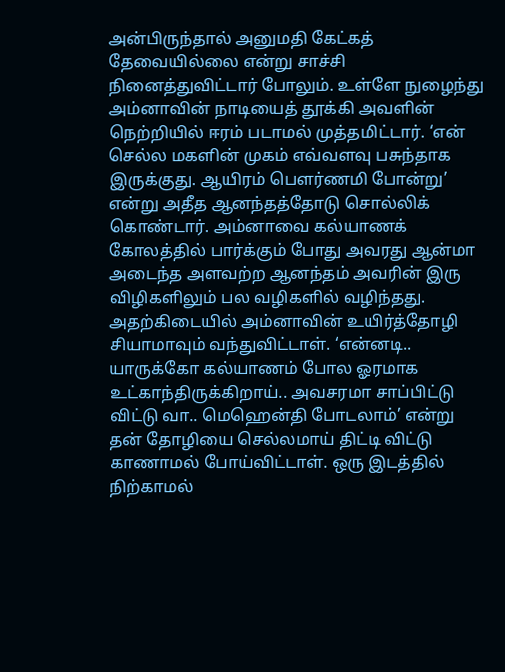அன்பிருந்தால் அனுமதி கேட்கத் தேவையில்லை என்று சாச்சி நினைத்துவிட்டார் போலும். உள்ளே நுழைந்து அம்னாவின் நாடியைத் தூக்கி அவளின் நெற்றியில் ஈரம் படாமல் முத்தமிட்டார். ‘என் செல்ல மகளின் முகம் எவ்வளவு பசுந்தாக இருக்குது. ஆயிரம் பௌர்ணமி போன்று’ என்று அதீத ஆனந்தத்தோடு சொல்லிக் கொண்டார். அம்னாவை கல்யாணக் கோலத்தில் பார்க்கும் போது அவரது ஆன்மா அடைந்த அளவற்ற ஆனந்தம் அவரின் இரு விழிகளிலும் பல வழிகளில் வழிந்தது. அதற்கிடையில் அம்னாவின் உயிர்த்தோழி சியாமாவும் வந்துவிட்டாள். ‘என்னடி.. யாருக்கோ கல்யாணம் போல ஓரமாக உட்காந்திருக்கிறாய்.. அவசரமா சாப்பிட்டு விட்டு வா.. மெஹென்தி போடலாம்’ என்று தன் தோழியை செல்லமாய் திட்டி விட்டு காணாமல் போய்விட்டாள். ஒரு இடத்தில் நிற்காமல்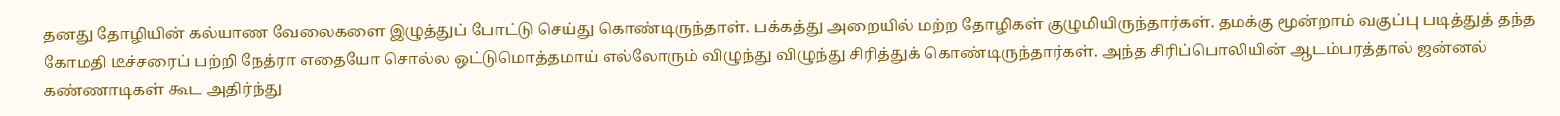தனது தோழியின் கல்யாண வேலைகளை இழுத்துப் போட்டு செய்து கொண்டிருந்தாள். பக்கத்து அறையில் மற்ற தோழிகள் குழுமியிருந்தார்கள். தமக்கு மூன்றாம் வகுப்பு படித்துத் தந்த கோமதி டீச்சரைப் பற்றி நேத்ரா எதையோ சொல்ல ஒட்டுமொத்தமாய் எல்லோரும் விழுந்து விழுந்து சிரித்துக் கொண்டிருந்தார்கள். அந்த சிரிப்பொலியின் ஆடம்பரத்தால் ஜன்னல் கண்ணாடிகள் கூட அதிர்ந்து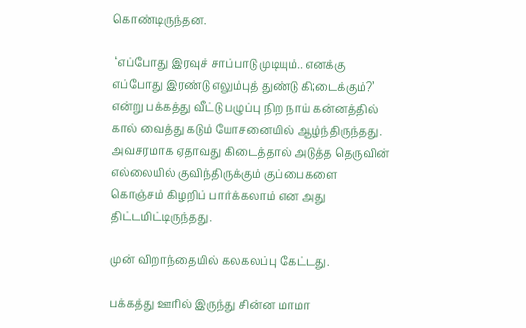கொண்டிருந்தன.

 ‘எப்போது இரவுச் சாப்பாடு முடியும்.. எனக்கு எப்போது இரண்டு எலும்புத் துண்டு கி;டைக்கும்?’ என்று பக்கத்து வீட்டு பழுப்பு நிற நாய் கன்னத்தில் கால் வைத்து கடும் யோசனையில் ஆழ்ந்திருந்தது. அவசரமாக ஏதாவது கிடைத்தால் அடுத்த தெருவின் எல்லையில் குவிந்திருக்கும் குப்பைகளை கொஞ்சம் கிழறிப் பார்க்கலாம் என அது திட்டமிட்டிருந்தது.

முன் விறாந்தையில் கலகலப்பு கேட்டது.

பக்கத்து ஊரில் இருந்து சின்ன மாமா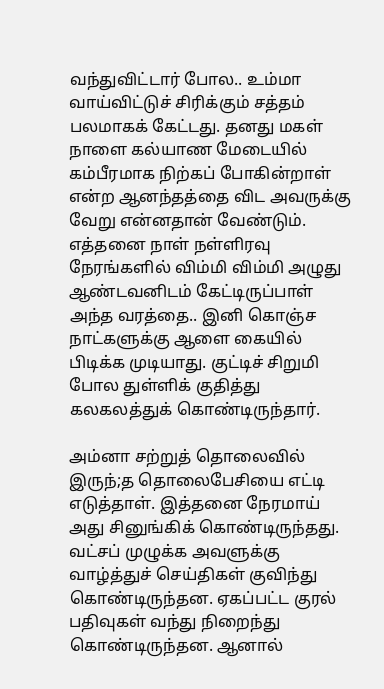வந்துவிட்டார் போல.. உம்மா வாய்விட்டுச் சிரிக்கும் சத்தம் பலமாகக் கேட்டது. தனது மகள் நாளை கல்யாண மேடையில் கம்பீரமாக நிற்கப் போகின்றாள் என்ற ஆனந்தத்தை விட அவருக்கு வேறு என்னதான் வேண்டும். எத்தனை நாள் நள்ளிரவு நேரங்களில் விம்மி விம்மி அழுது ஆண்டவனிடம் கேட்டிருப்பாள் அந்த வரத்தை.. இனி கொஞ்ச நாட்களுக்கு ஆளை கையில் பிடிக்க முடியாது. குட்டிச் சிறுமி போல துள்ளிக் குதித்து கலகலத்துக் கொண்டிருந்தார்.

அம்னா சற்றுத் தொலைவில் இருந்;த தொலைபேசியை எட்டி எடுத்தாள். இத்தனை நேரமாய் அது சினுங்கிக் கொண்டிருந்தது. வட்சப் முழுக்க அவளுக்கு வாழ்த்துச் செய்திகள் குவிந்து கொண்டிருந்தன. ஏகப்பட்ட குரல் பதிவுகள் வந்து நிறைந்து கொண்டிருந்தன. ஆனால்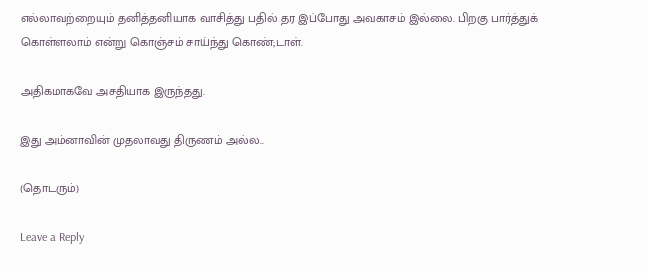எல்லாவற்றையும் தனித்தனியாக வாசித்து பதில் தர இப்போது அவகாசம் இல்லை. பிறகு பார்த்துக் கொள்ளலாம் என்று கொஞ்சம் சாய்ந்து கொண்;டாள்.

அதிகமாகவே அசதியாக இருந்தது.

இது அம்னாவின் முதலாவது திருணம் அல்ல..

(தொடரும்)

Leave a Reply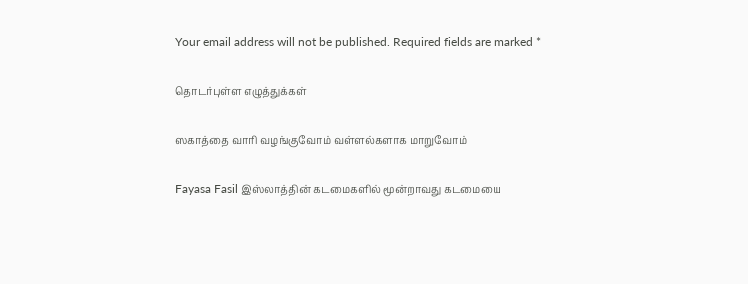Your email address will not be published. Required fields are marked *

தொடர்புள்ள எழுத்துக்கள்

ஸகாத்தை வாரி வழங்குவோம் வள்ளல்களாக மாறுவோம்

Fayasa Fasil இஸ்லாத்தின் கடமைகளில் மூன்றாவது கடமையை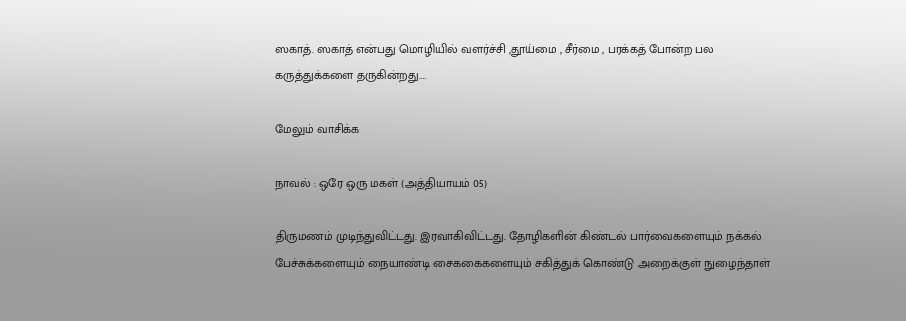ஸகாத். ஸகாத் என்பது மொழியில் வளர்ச்சி ,தூய்மை , சீர்மை , பரக்கத் போன்ற பல கருத்துக்களை தருகின்றது.…

மேலும் வாசிக்க

நாவல் : ஒரே ஒரு மகள் (அத்தியாயம் 05)

திருமணம் முடிந்துவிட்டது. இரவாகிவிட்டது. தோழிகளின் கிண்டல் பார்வைகளையும் நக்கல் பேச்சுக்களையும் நையாண்டி சைககைகளையும் சகித்துக் கொண்டு அறைக்குள் நுழைந்தாள்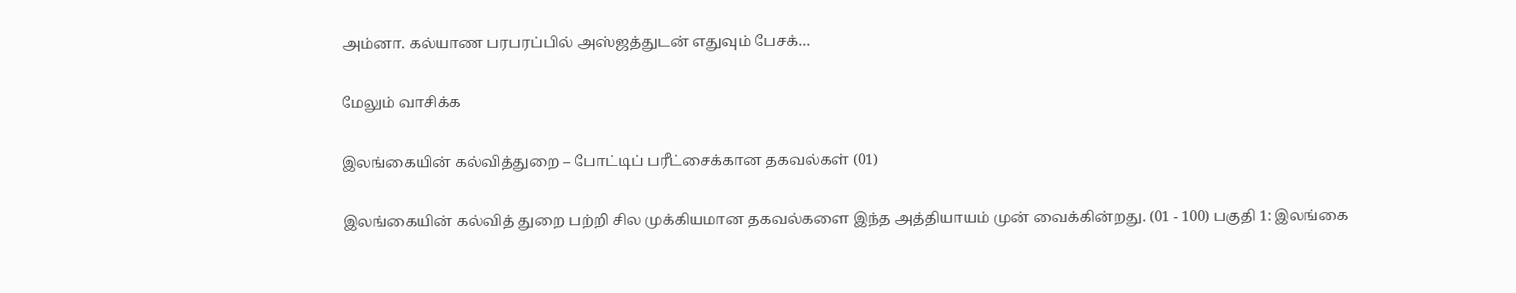அம்னா. கல்யாண பரபரப்பில் அஸ்ஜத்துடன் எதுவும் பேசக்…

மேலும் வாசிக்க

இலங்கையின் கல்வித்துறை – போட்டிப் பரீட்சைக்கான தகவல்கள் (01)

இலங்கையின் கல்வித் துறை பற்றி சில முக்கியமான தகவல்களை இந்த அத்தியாயம் முன் வைக்கின்றது. (01 - 100) பகுதி 1: இலங்கை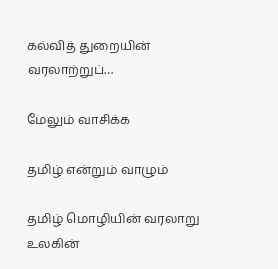கல்வித் துறையின் வரலாற்றுப்…

மேலும் வாசிக்க

தமிழ் என்றும் வாழும்

தமிழ் மொழியின் வரலாறு உலகின்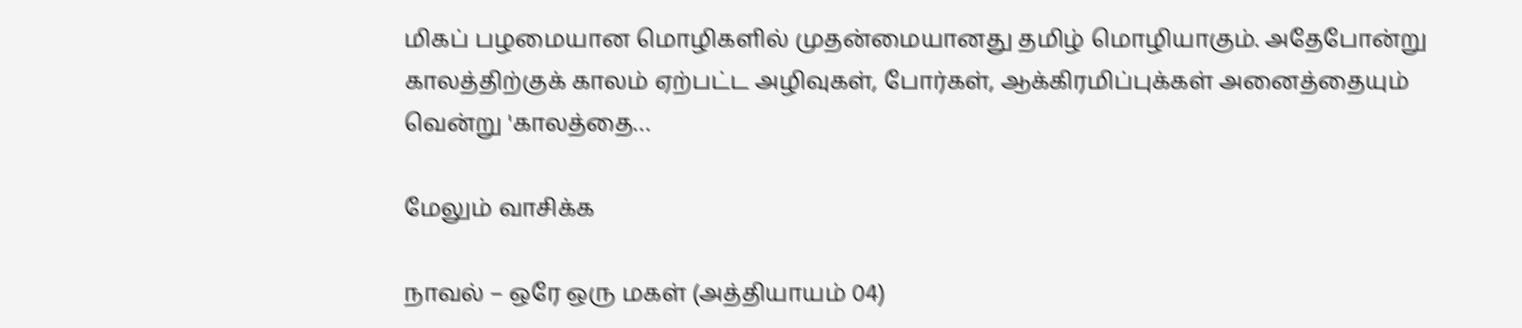மிகப் பழமையான மொழிகளில் முதன்மையானது தமிழ் மொழியாகும். அதேபோன்று காலத்திற்குக் காலம் ஏற்பட்ட அழிவுகள், போர்கள், ஆக்கிரமிப்புக்கள் அனைத்தையும் வென்று 'காலத்தை…

மேலும் வாசிக்க

நாவல் – ஒரே ஒரு மகள் (அத்தியாயம் 04)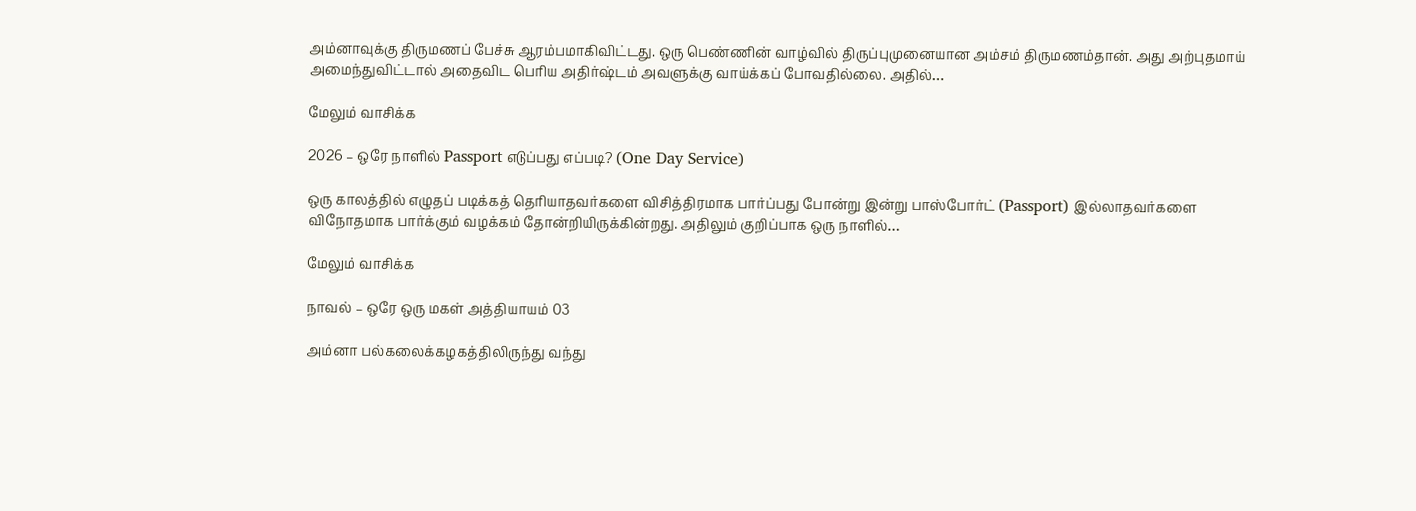அம்னாவுக்கு திருமணப் பேச்சு ஆரம்பமாகிவிட்டது. ஒரு பெண்ணின் வாழ்வில் திருப்புமுனையான அம்சம் திருமணம்தான். அது அற்புதமாய் அமைந்துவிட்டால் அதைவிட பெரிய அதிர்ஷ்டம் அவளுக்கு வாய்க்கப் போவதில்லை. அதில்…

மேலும் வாசிக்க

2026 – ஒரே நாளில் Passport எடுப்பது எப்படி? (One Day Service)

ஒரு காலத்தில் எழுதப் படிக்கத் தெரியாதவர்களை விசித்திரமாக பார்ப்பது போன்று இன்று பாஸ்போர்ட் (Passport) இல்லாதவர்களை விநோதமாக பார்க்கும் வழக்கம் தோன்றியிருக்கின்றது. அதிலும் குறிப்பாக ஒரு நாளில்…

மேலும் வாசிக்க

நாவல் – ஒரே ஒரு மகள் அத்தியாயம் 03

அம்னா பல்கலைக்கழகத்திலிருந்து வந்து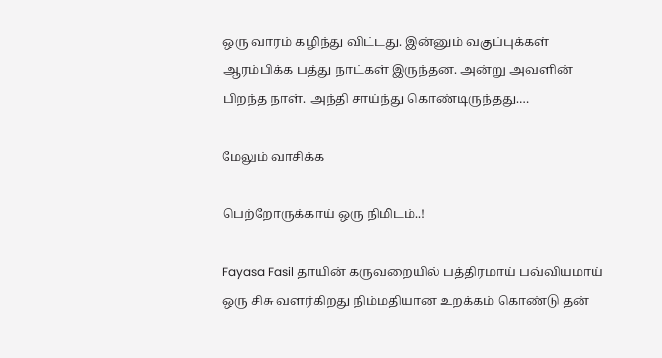ஒரு வாரம் கழிந்து விட்டது. இன்னும் வகுப்புக்கள் ஆரம்பிக்க பத்து நாட்கள் இருந்தன. அன்று அவளின் பிறந்த நாள். அந்தி சாய்ந்து கொண்டிருந்தது.…

மேலும் வாசிக்க

பெற்றோருக்காய் ஒரு நிமிடம்..!

Fayasa Fasil தாயின் கருவறையில் பத்திரமாய் பவ்வியமாய் ஒரு சிசு வளர்கிறது நிம்மதியான உறக்கம் கொண்டு தன்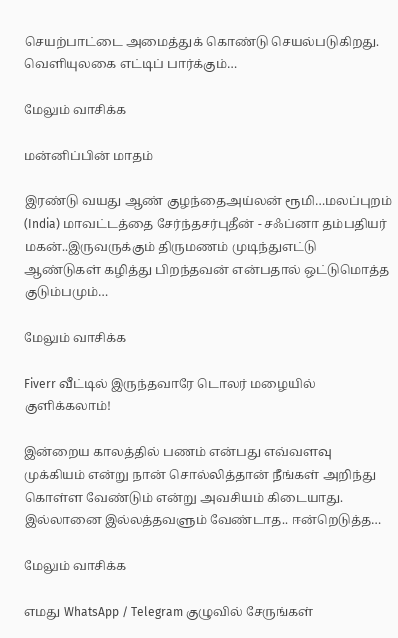செயற்பாட்டை அமைத்துக் கொண்டு செயல்படுகிறது. வெளியுலகை எட்டிப் பார்க்கும்…

மேலும் வாசிக்க

மன்னிப்பின் மாதம்

இரண்டு வயது ஆண் குழந்தைஅய்லன் ரூமி…மலப்புறம் (India) மாவட்டத்தை சேர்ந்தசர்புதீன் - சஃப்னா தம்பதியர் மகன்..இருவருக்கும் திருமணம் முடிந்துஎட்டு ஆண்டுகள் கழித்து பிறந்தவன் என்பதால் ஒட்டுமொத்த குடும்பமும்…

மேலும் வாசிக்க

Fiverr வீட்டில் இருந்தவாரே டொலர் மழையில் குளிக்கலாம்!

இன்றைய காலத்தில் பணம் என்பது எவ்வளவு முக்கியம் என்று நான் சொல்லித்தான் நீங்கள் அறிந்து கொள்ள வேண்டும் என்று அவசியம் கிடையாது. இல்லானை இல்லத்தவளும் வேண்டாத.. ஈன்றெடுத்த…

மேலும் வாசிக்க

எமது WhatsApp / Telegram குழுவில் சேருங்கள்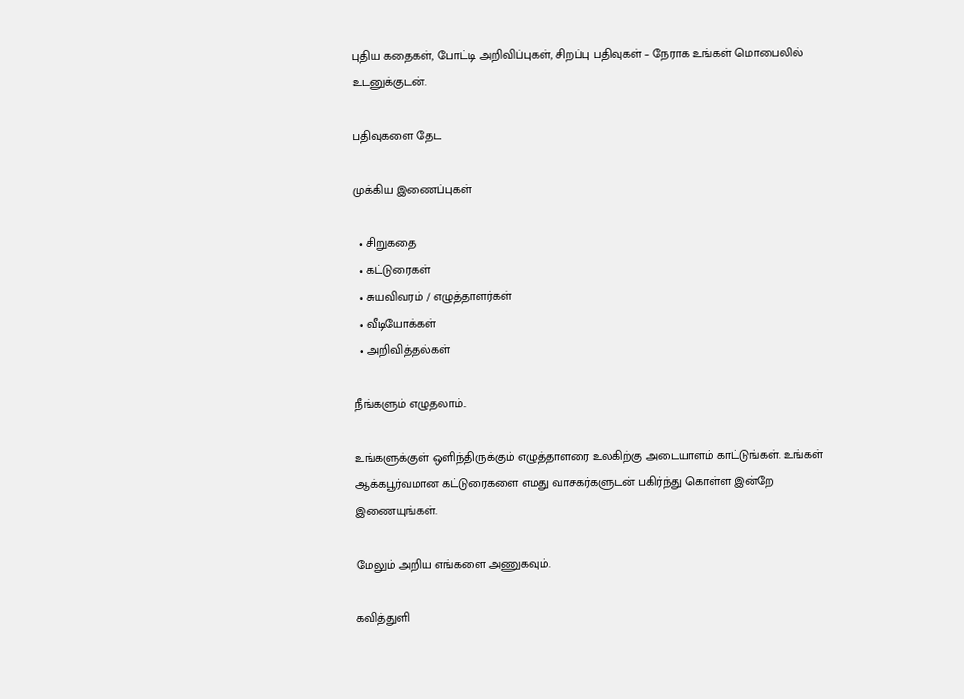புதிய கதைகள், போட்டி அறிவிப்புகள், சிறப்பு பதிவுகள் – நேராக உங்கள் மொபைலில் உடனுக்குடன்.

பதிவுகளை தேட

முக்கிய இணைப்புகள்

  • சிறுகதை
  • கட்டுரைகள்
  • சுயவிவரம் / எழுத்தாளர்கள்
  • வீடியோக்கள்
  • அறிவித்தல்கள்

நீங்களும் எழுதலாம்..

உங்களுக்குள் ஒளிந்திருக்கும் எழுத்தாளரை உலகிற்கு அடையாளம் காட்டுங்கள். உங்கள் ஆக்கபூர்வமான கட்டுரைகளை எமது வாசகர்களுடன் பகிர்ந்து கொள்ள இன்றே இணையுங்கள்.

மேலும் அறிய எங்களை அணுகவும்.

கவித்துளி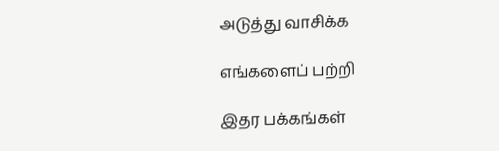அடுத்து வாசிக்க

எங்களைப் பற்றி

இதர பக்கங்கள்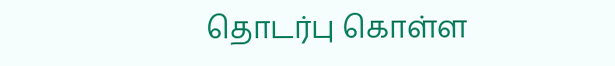தொடர்பு கொள்ள